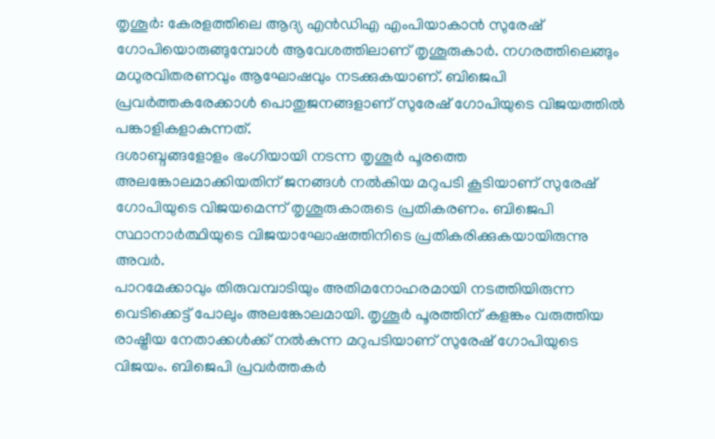തൃശൂർ: കേരളത്തിലെ ആദ്യ എൻഡിഎ എംപിയാകാൻ സുരേഷ് ഗോപിയൊരുങ്ങുമ്പോൾ ആവേശത്തിലാണ് തൃശൂരുകാർ. നഗരത്തിലെങ്ങും മധുരവിതരണവും ആഘോഷവും നടക്കുകയാണ്. ബിജെപി പ്രവർത്തകരേക്കാൾ പൊതുജനങ്ങളാണ് സുരേഷ് ഗോപിയുടെ വിജയത്തിൽ പങ്കാളികളാകുന്നത്.
ദശാബ്ദങ്ങളോളം ഭംഗിയായി നടന്ന തൃശൂർ പൂരത്തെ അലങ്കോലമാക്കിയതിന് ജനങ്ങൾ നൽകിയ മറുപടി കൂടിയാണ് സുരേഷ് ഗോപിയുടെ വിജയമെന്ന് തൃശൂരുകാരുടെ പ്രതികരണം. ബിജെപി സ്ഥാനാർത്ഥിയുടെ വിജയാഘോഷത്തിനിടെ പ്രതികരിക്കുകയായിരുന്നു അവർ.
പാറമേക്കാവും തിരുവമ്പാടിയും അതിമനോഹരമായി നടത്തിയിരുന്ന വെടിക്കെട്ട് പോലും അലങ്കോലമായി. തൃശൂർ പൂരത്തിന് കളങ്കം വരുത്തിയ രാഷ്ട്രീയ നേതാക്കൾക്ക് നൽകുന്ന മറുപടിയാണ് സുരേഷ് ഗോപിയുടെ വിജയം. ബിജെപി പ്രവർത്തകർ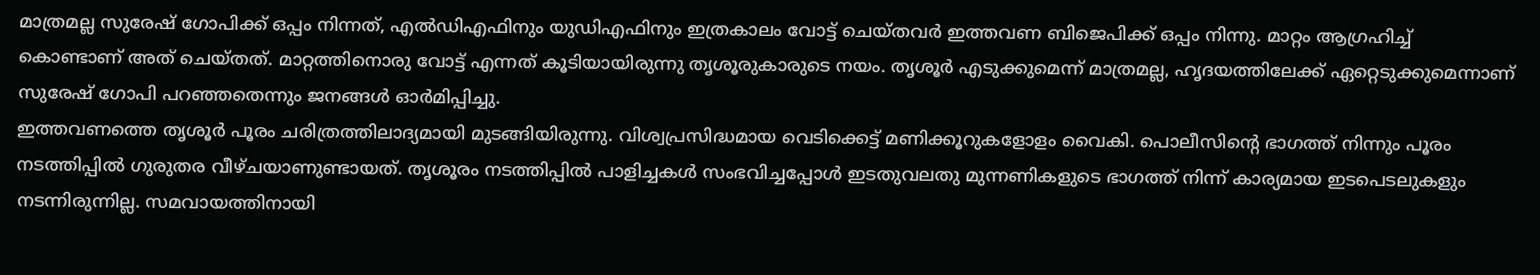മാത്രമല്ല സുരേഷ് ഗോപിക്ക് ഒപ്പം നിന്നത്, എൽഡിഎഫിനും യുഡിഎഫിനും ഇത്രകാലം വോട്ട് ചെയ്തവർ ഇത്തവണ ബിജെപിക്ക് ഒപ്പം നിന്നു. മാറ്റം ആഗ്രഹിച്ച് കൊണ്ടാണ് അത് ചെയ്തത്. മാറ്റത്തിനൊരു വോട്ട് എന്നത് കൂടിയായിരുന്നു തൃശൂരുകാരുടെ നയം. തൃശൂർ എടുക്കുമെന്ന് മാത്രമല്ല, ഹൃദയത്തിലേക്ക് ഏറ്റെടുക്കുമെന്നാണ് സുരേഷ് ഗോപി പറഞ്ഞതെന്നും ജനങ്ങൾ ഓർമിപ്പിച്ചു.
ഇത്തവണത്തെ തൃശൂർ പൂരം ചരിത്രത്തിലാദ്യമായി മുടങ്ങിയിരുന്നു. വിശ്വപ്രസിദ്ധമായ വെടിക്കെട്ട് മണിക്കൂറുകളോളം വൈകി. പൊലീസിന്റെ ഭാഗത്ത് നിന്നും പൂരം നടത്തിപ്പിൽ ഗുരുതര വീഴ്ചയാണുണ്ടായത്. തൃശൂരം നടത്തിപ്പിൽ പാളിച്ചകൾ സംഭവിച്ചപ്പോൾ ഇടതുവലതു മുന്നണികളുടെ ഭാഗത്ത് നിന്ന് കാര്യമായ ഇടപെടലുകളും നടന്നിരുന്നില്ല. സമവായത്തിനായി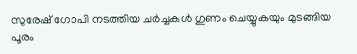സുരേഷ് ഗോപി നടത്തിയ ചർച്ചകൾ ഗുണം ചെയ്യുകയും മുടങ്ങിയ പൂരം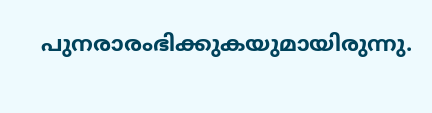പുനരാരംഭിക്കുകയുമായിരുന്നു.